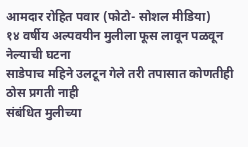आमदार रोहित पवार (फोटो- सोशल मीडिया)
१४ वर्षीय अल्पवयीन मुलीला फूस लावून पळवून नेल्याची घटना
साडेपाच महिने उलटून गेले तरी तपासात कोणतीही ठोस प्रगती नाही
संबंधित मुलीच्या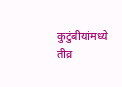कुटुंबीयांमध्ये तीव्र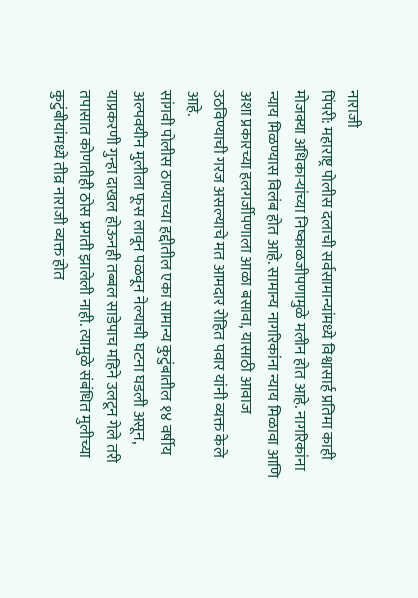नाराजी
पिंपरी: महाराष्ट्र पोलीस दलाची सर्वसामान्यांमध्ये विश्वासार्ह प्रतिमा काही मोजक्या अधिकाऱ्यांच्या निष्काळजीपणामुळे मलीन होत आहे. नागरिकांना न्याय मिळण्यास विलंब होत आहे. सामान्य नागरिकांना न्याय मिळावा आणि अशा प्रकारच्या हलगर्जीपणाला आळा बसावा, यासाठी आवाज उठविण्याची गरज असल्याचे मत आमदार रोहित पवार यांनी व्यक्त केले आहे.
सांगवी पोलीस ठाण्याच्या हद्दीतील एका सामान्य कुटुंबातील १४ वर्षीय अल्पवयीन मुलीला फूस लावून पळवून नेल्याची घटना घडली असून, याप्रकरणी गुन्हा दाखल होऊनही तब्बल साडेपाच महिने उलटून गेले तरी तपासात कोणतीही ठोस प्रगती झालेली नाही. त्यामुळे संबंधित मुलीच्या कुटुंबीयांमध्ये तीव्र नाराजी व्यक्त होत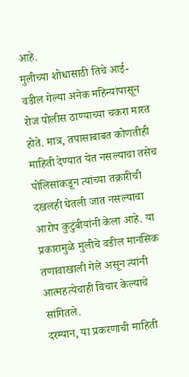आहे.
मुलीच्या शोधासाठी तिचे आई-वडील गेल्या अनेक महिन्यांपासून रोज पोलीस ठाण्याच्या चकरा मारत होते. मात्र, तपासाबाबत कोणतीही माहिती देण्यात येत नसल्याचा तसेच पोलिसांकडून त्यांच्या तक्रारीची दखलही घेतली जात नसल्याचा आरोप कुटुंबीयांनी केला आहे. या प्रकारामुळे मुलीचे वडील मानसिक तणावाखाली गेले असून त्यांनी आत्महत्येचाही विचार केल्याचे सांगितले.
दरम्यान, या प्रकरणाची माहिती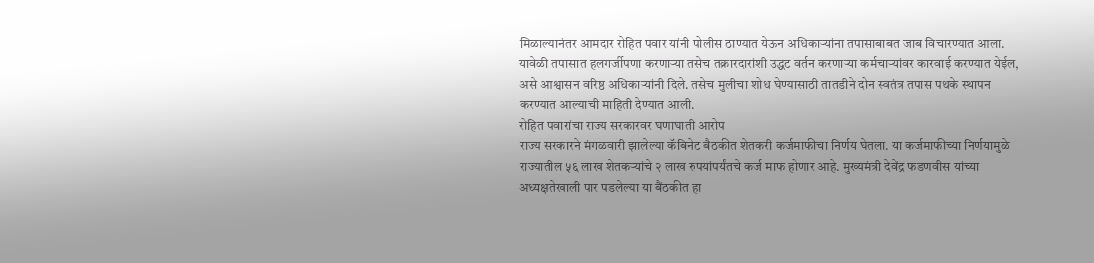मिळाल्यानंतर आमदार रोहित पवार यांनी पोलीस ठाण्यात येऊन अधिकाऱ्यांना तपासाबाबत जाब विचारण्यात आला. यावेळी तपासात हलगर्जीपणा करणाऱ्या तसेच तक्रारदारांशी उद्धट वर्तन करणाऱ्या कर्मचाऱ्यांवर कारवाई करण्यात येईल, असे आश्वासन वरिष्ठ अधिकाऱ्यांनी दिले. तसेच मुलीचा शोध घेण्यासाठी तातडीने दोन स्वतंत्र तपास पथके स्थापन करण्यात आल्याची माहिती देण्यात आली.
रोहित पवारांचा राज्य सरकारवर घणाघाती आरोप
राज्य सरकारने मंगळवारी झालेल्या कॅबिनेट बैठकीत शेतकरी कर्जमाफीचा निर्णय घेतला. या कर्जमाफीच्या निर्णयामुळे राज्यातील ५६ लाख शेतकऱ्यांचे २ लाख रुपयांपर्यंतचे कर्ज माफ होणार आहे. मुख्यमंत्री देवेंद्र फडणवीस यांच्या अध्यक्षतेखाली पार पडलेल्या या बैंठकीत हा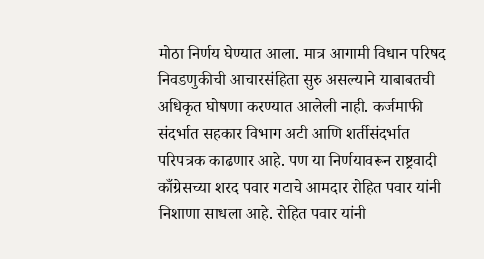मोठा निर्णय घेण्यात आला. मात्र आगामी विधान परिषद निवडणुकीची आचारसंहिता सुरु असल्याने याबाबतची अधिकृत घोषणा करण्यात आलेली नाही. कर्जमाफी संदर्भात सहकार विभाग अटी आणि शर्तीसंदर्भात परिपत्रक काढणार आहे. पण या निर्णयावरून राष्ट्रवादी काँग्रेसच्या शरद पवार गटाचे आमदार रोहित पवार यांनी निशाणा साधला आहे. रोहित पवार यांनी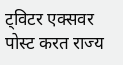ट्विटर एक्सवर पोस्ट करत राज्य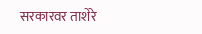सरकारवर ताशेरे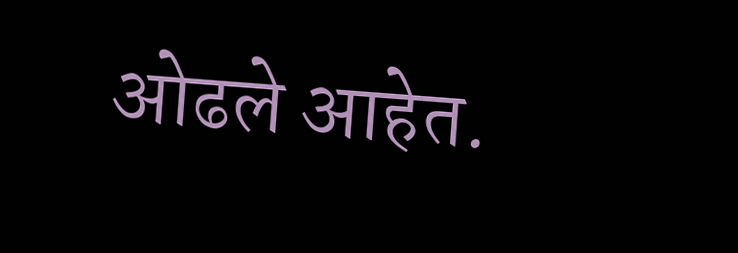ओढले आहेत.